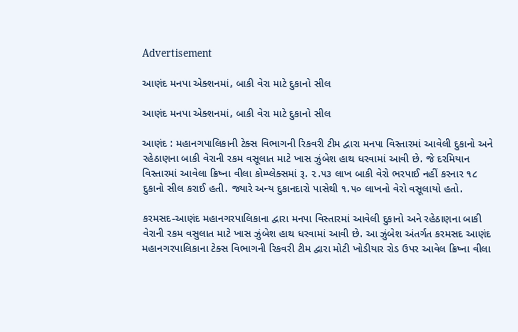Advertisement

આણંદ મનપા એક્શનમાં, બાકી વેરા માટે દુકાનો સીલ

આણંદ મનપા એક્શનમાં, બાકી વેરા માટે દુકાનો સીલ

આણંદ : મહાનગપાલિકાની ટેક્સ વિભાગની રિકવરી ટીમ દ્વારા મનપા વિસ્તારમાં આવેલી દુકાનો અને રહેઠાણના બાકી વેરાની રકમ વસૂલાત માટે ખાસ ઝુંબેશ હાથ ધરવામાં આવી છે. જે દરમિયાન વિસ્તારમાં આવેલા ક્રિષ્ના વીલા કોમ્પ્લેક્સમાં રૂ. ૨.૫૩ લાખ બાકી વેરો ભરપાઈ નહીં કરનાર ૧૮ દુકાનો સીલ કરાઈ હતી. જ્યારે અન્ય દુકાનદારો પાસેથી ૧.૫૦ લાખનો વેરો વસૂલાયો હતો.

કરમસદ-આણંદ મહાનગરપાલિકાના દ્વારા મનપા વિસ્તારમાં આવેલી દુકાનો અને રહેઠાણના બાકી વેરાની રકમ વસુલાત માટે ખાસ ઝુંબેશ હાથ ધરવામાં આવી છે. આ ઝુંબેશ અંતર્ગત કરમસદ આણંદ મહાનગરપાલિકાના ટેક્સ વિભાગની રિકવરી ટીમ દ્વારા મોટી ખોડીયાર રોડ ઉપર આવેલ ક્રિષ્ના વીલા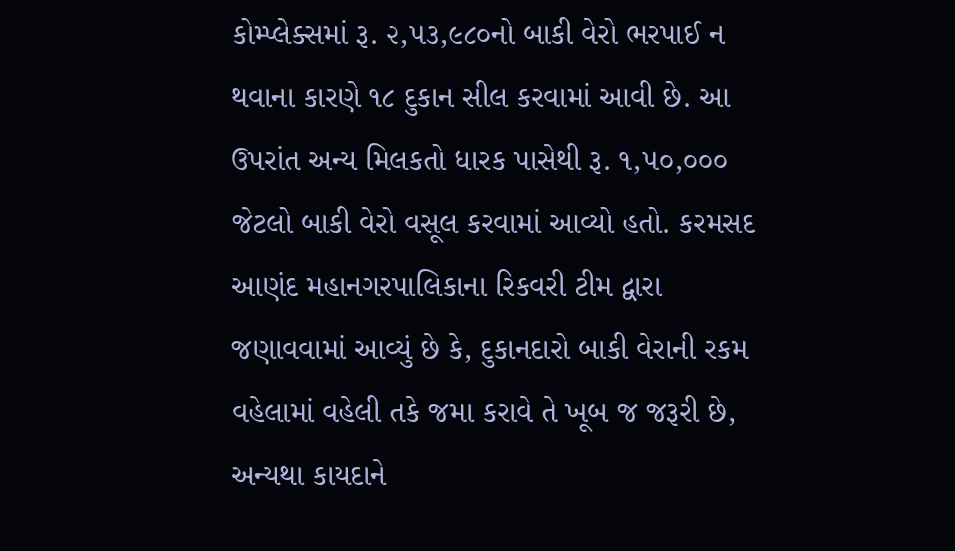કોમ્પ્લેક્સમાં રૂ. ૨,૫૩,૯૮૦નો બાકી વેરો ભરપાઈ ન થવાના કારણે ૧૮ દુકાન સીલ કરવામાં આવી છે. આ ઉપરાંત અન્ય મિલકતો ધારક પાસેથી રૂ. ૧,૫૦,૦૦૦ જેટલો બાકી વેરો વસૂલ કરવામાં આવ્યો હતો. કરમસદ આણંદ મહાનગરપાલિકાના રિકવરી ટીમ દ્વારા જણાવવામાં આવ્યું છે કે, દુકાનદારો બાકી વેરાની રકમ વહેલામાં વહેલી તકે જમા કરાવે તે ખૂબ જ જરૂરી છે, અન્યથા કાયદાને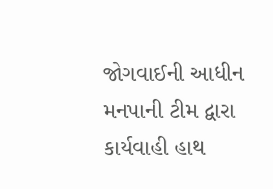જોગવાઈની આધીન મનપાની ટીમ દ્વારા કાર્યવાહી હાથ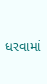ધરવામાં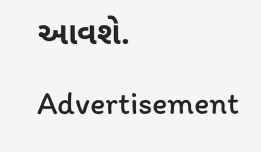આવશે.

Advertisement